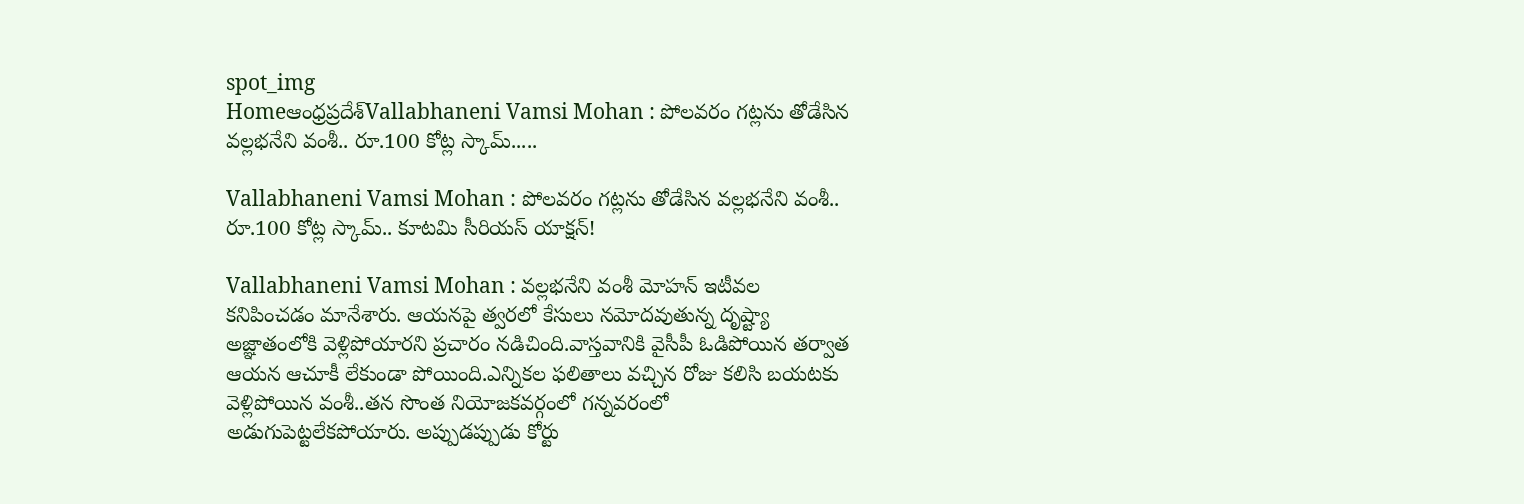spot_img
Homeఆంధ్రప్రదేశ్‌Vallabhaneni Vamsi Mohan : పోలవరం గట్లను తోడేసిన వల్లభనేని వంశీ.. రూ.100 కోట్ల స్కామ్.....

Vallabhaneni Vamsi Mohan : పోలవరం గట్లను తోడేసిన వల్లభనేని వంశీ.. రూ.100 కోట్ల స్కామ్.. కూటమి సీరియస్ యాక్షన్!

Vallabhaneni Vamsi Mohan : వల్లభనేని వంశీ మోహన్ ఇటీవల కనిపించడం మానేశారు. ఆయనపై త్వరలో కేసులు నమోదవుతున్న దృష్ట్యా అజ్ఞాతంలోకి వెళ్లిపోయారని ప్రచారం నడిచింది.వాస్తవానికి వైసీపీ ఓడిపోయిన తర్వాత ఆయన ఆచూకీ లేకుండా పోయింది.ఎన్నికల ఫలితాలు వచ్చిన రోజు కలిసి బయటకు వెళ్లిపోయిన వంశీ..తన సొంత నియోజకవర్గంలో గన్నవరంలో అడుగుపెట్టలేకపోయారు. అప్పుడప్పుడు కోర్టు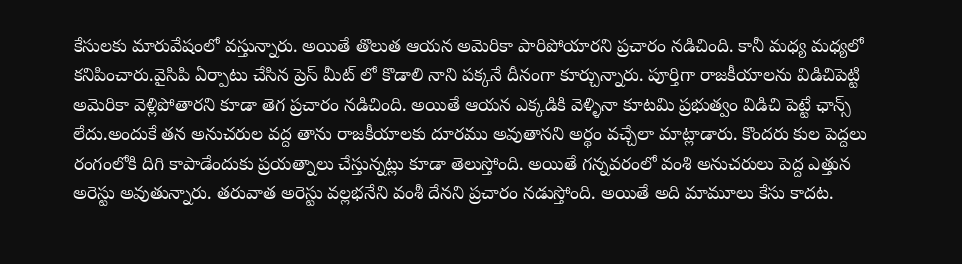కేసులకు మారువేషంలో వస్తున్నారు. అయితే తొలుత ఆయన అమెరికా పారిపోయారని ప్రచారం నడిచింది. కానీ మధ్య మధ్యలో కనిపించారు.వైసిపి ఏర్పాటు చేసిన ప్రెస్ మీట్ లో కొడాలి నాని పక్కనే దీనంగా కూర్చున్నారు. పూర్తిగా రాజకీయాలను విడిచిపెట్టి అమెరికా వెళ్లిపోతారని కూడా తెగ ప్రచారం నడిచింది. అయితే ఆయన ఎక్కడికి వెళ్ళినా కూటమి ప్రభుత్వం విడిచి పెట్టే ఛాన్స్ లేదు.అందుకే తన అనుచరుల వద్ద తాను రాజకీయాలకు దూరము అవుతానని అర్థం వచ్చేలా మాట్లాడారు. కొందరు కుల పెద్దలు రంగంలోకి దిగి కాపాడేందుకు ప్రయత్నాలు చేస్తున్నట్లు కూడా తెలుస్తోంది. అయితే గన్నవరంలో వంశి అనుచరులు పెద్ద ఎత్తున అరెస్టు అవుతున్నారు. తరువాత అరెస్టు వల్లభనేని వంశీ దేనని ప్రచారం నడుస్తోంది. అయితే అది మామూలు కేసు కాదట.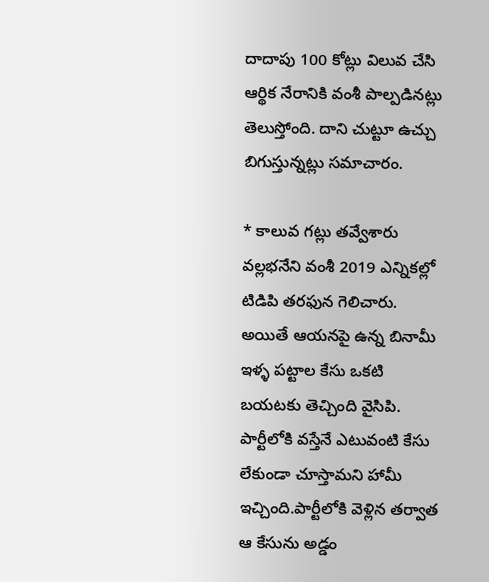దాదాపు 100 కోట్లు విలువ చేసి ఆర్థిక నేరానికి వంశీ పాల్పడినట్లు తెలుస్తోంది. దాని చుట్టూ ఉచ్చు బిగుస్తున్నట్లు సమాచారం.

* కాలువ గట్లు తవ్వేశారు
వల్లభనేని వంశీ 2019 ఎన్నికల్లో టిడిపి తరఫున గెలిచారు. అయితే ఆయనపై ఉన్న బినామీ ఇళ్ళ పట్టాల కేసు ఒకటి బయటకు తెచ్చింది వైసిపి. పార్టీలోకి వస్తేనే ఎటువంటి కేసు లేకుండా చూస్తామని హామీ ఇచ్చింది.పార్టీలోకి వెళ్లిన తర్వాత ఆ కేసును అడ్డం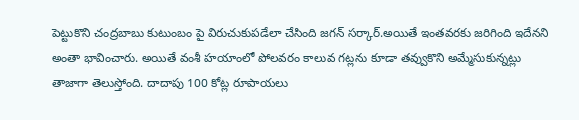పెట్టుకొని చంద్రబాబు కుటుంబం పై విరుచుకుపడేలా చేసింది జగన్ సర్కార్.అయితే ఇంతవరకు జరిగింది ఇదేనని అంతా భావించారు. అయితే వంశీ హయాంలో పోలవరం కాలువ గట్లను కూడా తవ్వుకొని అమ్మేసుకున్నట్లు తాజాగా తెలుస్తోంది. దాదాపు 100 కోట్ల రూపాయలు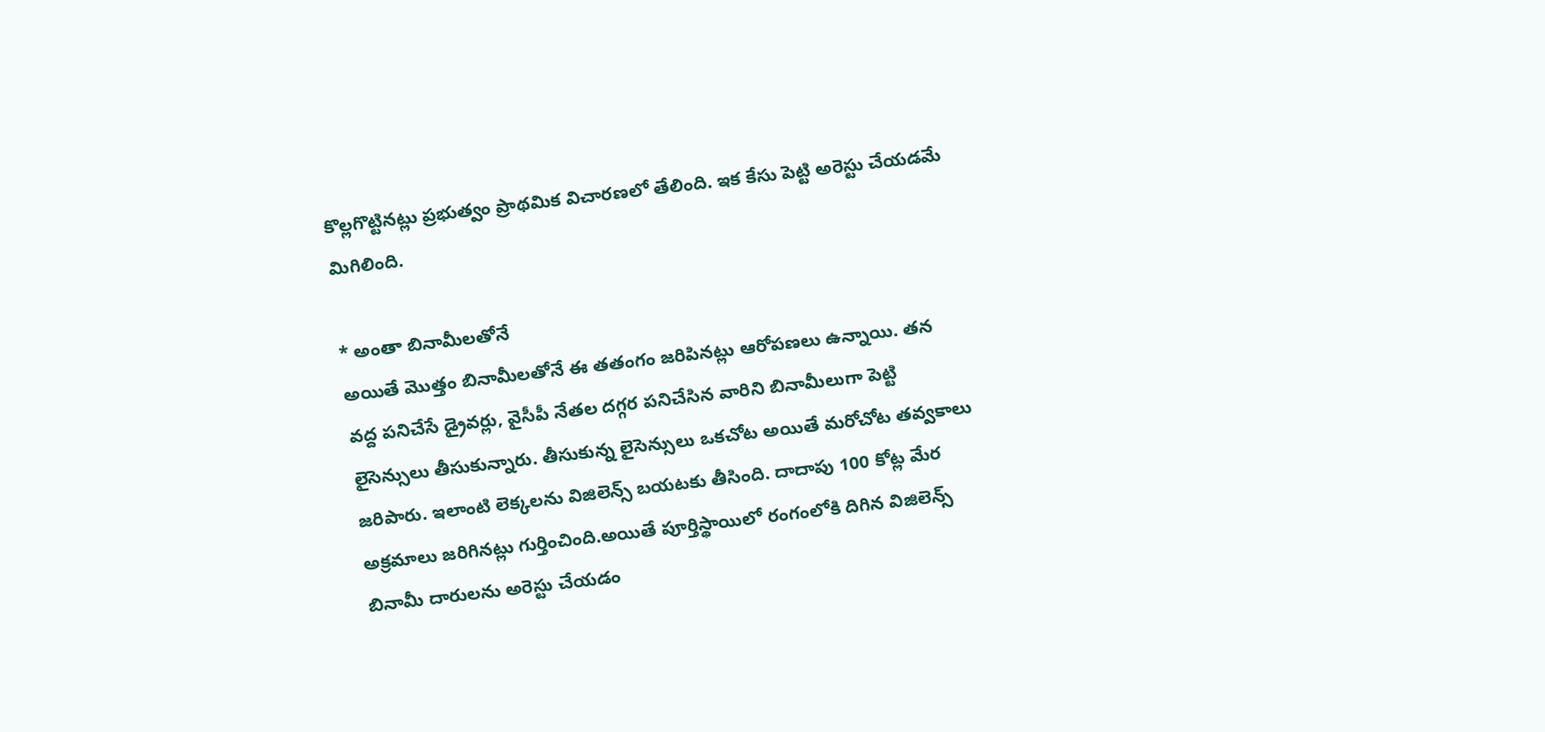కొల్లగొట్టినట్లు ప్రభుత్వం ప్రాథమిక విచారణలో తేలింది. ఇక కేసు పెట్టి అరెస్టు చేయడమే మిగిలింది.

* అంతా బినామీలతోనే
అయితే మొత్తం బినామీలతోనే ఈ తతంగం జరిపినట్లు ఆరోపణలు ఉన్నాయి. తన వద్ద పనిచేసే డ్రైవర్లు, వైసీపీ నేతల దగ్గర పనిచేసిన వారిని బినామీలుగా పెట్టి లైసెన్సులు తీసుకున్నారు. తీసుకున్న లైసెన్సులు ఒకచోట అయితే మరోచోట తవ్వకాలు జరిపారు. ఇలాంటి లెక్కలను విజిలెన్స్ బయటకు తీసింది. దాదాపు 100 కోట్ల మేర అక్రమాలు జరిగినట్లు గుర్తించింది.అయితే పూర్తిస్థాయిలో రంగంలోకి దిగిన విజిలెన్స్ బినామీ దారులను అరెస్టు చేయడం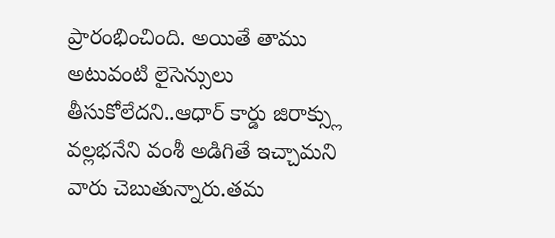ప్రారంభించింది. అయితే తాము అటువంటి లైసెన్సులు తీసుకోలేదని..ఆధార్ కార్డు జిరాక్స్లు వల్లభనేని వంశీ అడిగితే ఇచ్చామని వారు చెబుతున్నారు.తమ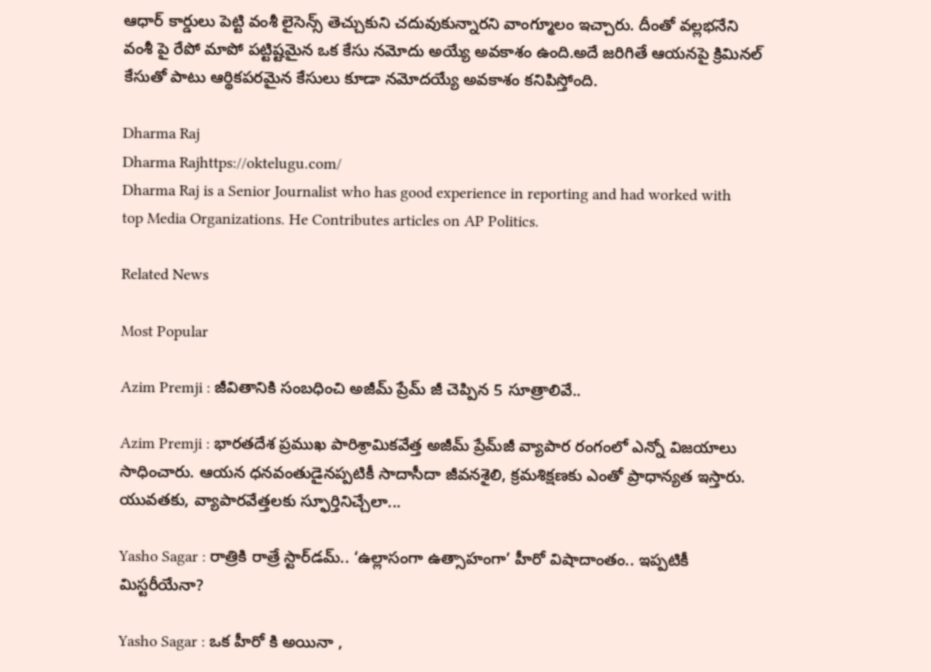ఆధార్ కార్డులు పెట్టి వంశీ లైసెన్స్ తెచ్చుకుని చదువుకున్నారని వాంగ్మూలం ఇచ్చారు. దీంతో వల్లభనేని వంశీ పై రేపో మాపో పట్టిష్టమైన ఒక కేసు నమోదు అయ్యే అవకాశం ఉంది.అదే జరిగితే ఆయనపై క్రిమినల్ కేసుతో పాటు ఆర్థికపరమైన కేసులు కూడా నమోదయ్యే అవకాశం కనిపిస్తోంది.

Dharma Raj
Dharma Rajhttps://oktelugu.com/
Dharma Raj is a Senior Journalist who has good experience in reporting and had worked with top Media Organizations. He Contributes articles on AP Politics.

Related News

Most Popular

Azim Premji : జీవితానికి సంబధించి అజీమ్ ప్రేమ్ జీ చెప్పిన 5 సూత్రాలివే..

Azim Premji : భారతదేశ ప్రముఖ పారిశ్రామికవేత్త అజీమ్ ప్రేమ్‌జీ వ్యాపార రంగంలో ఎన్నో విజయాలు సాధించారు. ఆయన ధనవంతుడైనప్పటికీ సాదాసీదా జీవనశైలి, క్రమశిక్షణకు ఎంతో ప్రాధాన్యత ఇస్తారు. యువతకు, వ్యాపారవేత్తలకు స్ఫూర్తినిచ్చేలా...

Yasho Sagar : రాత్రికి రాత్రే స్టార్‌డమ్.. ‘ఉల్లాసంగా ఉత్సాహంగా’ హీరో విషాదాంతం.. ఇప్పటికీ మిస్టరీయేనా?

Yasho Sagar : ఒక హీరో కి అయినా ,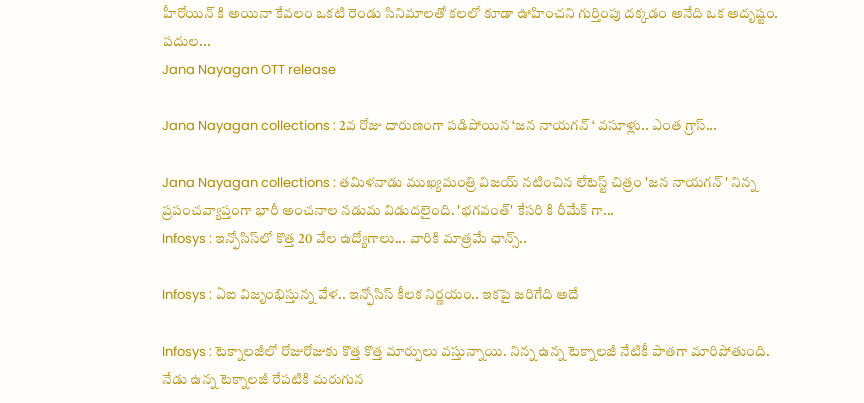హీరోయిన్ కి అయినా కేవలం ఒకటి రెండు సినిమాలతో కలలో కూడా ఊహించని గుర్తింపు దక్కడం అనేది ఒక అదృష్టం. పదుల...
Jana Nayagan OTT release

Jana Nayagan collections : 2వ రోజు దారుణంగా పడిపోయిన ‘జన నాయగన్ ‘ వసూళ్లు.. ఎంత గ్రాస్...

Jana Nayagan collections : తమిళనాడు ముఖ్యమంత్రి విజయ్ నటించిన లేటెస్ట్ చిత్రం 'జన నాయగన్ ' నిన్న ప్రపంచవ్యాప్తంగా భారీ అంచనాల నడుమ విడుదలైంది. 'భగవంత్' కేసరి కి రీమేక్ గా...
Infosys : ఇన్ఫోసిస్‌లో కొత్త 20 వేల ఉద్యోగాలు... వారికి మాత్రమే ఛాన్స్‌..

Infosys : ఏఐ విజృంభిస్తున్న వేళ.. ఇన్ఫోసిస్ కీలక నిర్ణయం.. ఇకపై జరిగేది అదే

Infosys : టెక్నాలజీలో రోజురోజుకు కొత్త కొత్త మార్పులు వస్తున్నాయి. నిన్న ఉన్న టెక్నాలజీ నేటికీ పాతగా మారిపోతుంది. నేడు ఉన్న టెక్నాలజీ రేపటికి మరుగున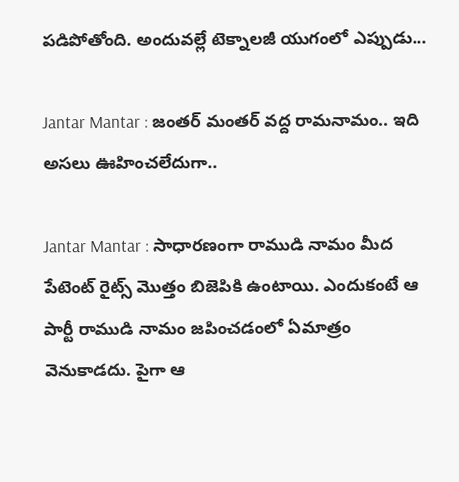పడిపోతోంది. అందువల్లే టెక్నాలజీ యుగంలో ఎప్పుడు...

Jantar Mantar : జంతర్ మంతర్ వద్ద రామనామం.. ఇది అసలు ఊహించలేదుగా..

Jantar Mantar : సాధారణంగా రాముడి నామం మీద పేటెంట్ రైట్స్ మొత్తం బిజెపికి ఉంటాయి. ఎందుకంటే ఆ పార్టీ రాముడి నామం జపించడంలో ఏమాత్రం వెనుకాడదు. పైగా ఆ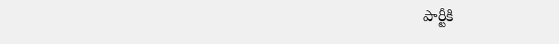పార్టీకి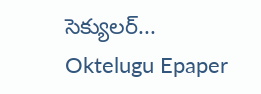సెక్యులర్...
Oktelugu Epaper